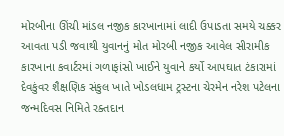મોરબીના ઊંચી માંડલ નજીક કારખાનામાં લાદી ઉપાડતા સમયે ચક્કર આવતા પડી જવાથી યુવાનનું મોત મોરબી નજીક આવેલ સીરામીક કારખાના કવાર્ટરમાં ગળાફાંસો ખાઈને યુવાને કર્યો આપઘાત ટંકારામાં દેવકુંવર શૈક્ષણિક સંકુલ ખાતે ખોડલધામ ટ્રસ્ટના ચેરમેન નરેશ પટેલના જન્મદિવસ નિમિતે રક્તદાન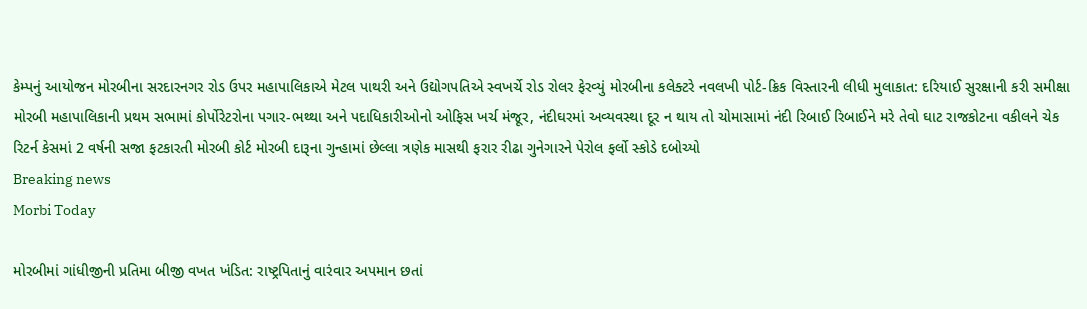કેમ્પનું આયોજન મોરબીના સરદારનગર રોડ ઉપર મહાપાલિકાએ મેટલ પાથરી અને ઉદ્યોગપતિએ સ્વખર્ચે રોડ રોલર ફેરવ્યું મોરબીના કલેક્ટરે નવલખી પોર્ટ-ક્રિક વિસ્તારની લીધી મુલાકાત: દરિયાઈ સુરક્ષાની કરી સમીક્ષા મોરબી મહાપાલિકાની પ્રથમ સભામાં કોર્પોરેટરોના પગાર-ભથ્થા અને પદાધિકારીઓનો ઓફિસ ખર્ચ મંજૂર, નંદીઘરમાં અવ્યવસ્થા દૂર ન થાય તો ચોમાસામાં નંદી રિબાઈ રિબાઈને મરે તેવો ઘાટ રાજકોટના વકીલને ચેક રિટર્ન કેસમાં 2 વર્ષની સજા ફટકારતી મોરબી કોર્ટ મોરબી દારૂના ગુન્હામાં છેલ્લા ત્રણેક માસથી ફરાર રીઢા ગુનેગારને પેરોલ ફર્લો સ્કોડે દબોચ્યો
Breaking news
Morbi Today

મોરબીમાં ગાંધીજીની પ્રતિમા બીજી વખત ખંડિત: રાષ્ટ્રપિતાનું વારંવાર અપમાન છતાં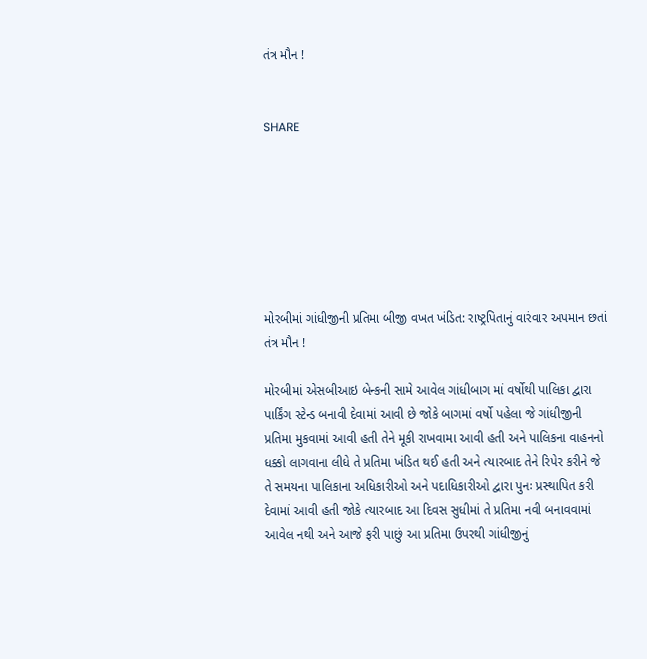તંત્ર મૌન !


SHARE







મોરબીમાં ગાંધીજીની પ્રતિમા બીજી વખત ખંડિત: રાષ્ટ્રપિતાનું વારંવાર અપમાન છતાં તંત્ર મૌન !

મોરબીમાં એસબીઆઇ બેન્કની સામે આવેલ ગાંધીબાગ માં વર્ષોથી પાલિકા દ્વારા પાર્કિંગ સ્ટેન્ડ બનાવી દેવામાં આવી છે જોકે બાગમાં વર્ષો પહેલા જે ગાંધીજીની પ્રતિમા મુકવામાં આવી હતી તેને મૂકી રાખવામા આવી હતી અને પાલિકના વાહનનો ધક્કો લાગવાના લીધે તે પ્રતિમા ખંડિત થઈ હતી અને ત્યારબાદ તેને રિપેર કરીને જે તે સમયના પાલિકાના અધિકારીઓ અને પદાધિકારીઓ દ્વારા પુનઃ પ્રસ્થાપિત કરી દેવામાં આવી હતી જોકે ત્યારબાદ આ દિવસ સુધીમાં તે પ્રતિમા નવી બનાવવામાં આવેલ નથી અને આજે ફરી પાછું આ પ્રતિમા ઉપરથી ગાંધીજીનું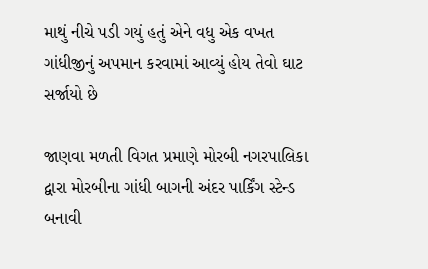માથું નીચે પડી ગયું હતું એને વધુ એક વખત ગાંધીજીનું અપમાન કરવામાં આવ્યું હોય તેવો ઘાટ સર્જાયો છે

જાણવા મળતી વિગત પ્રમાણે મોરબી નગરપાલિકા દ્વારા મોરબીના ગાંધી બાગની અંદર પાર્કિંગ સ્ટેન્ડ બનાવી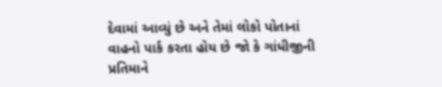દેવામાં આવ્યું છે અને તેમાં લોકો પોતાનાં વાહનો પાર્ક કરતા હોય છે જો કે ગાંધીજીની પ્રતિમાને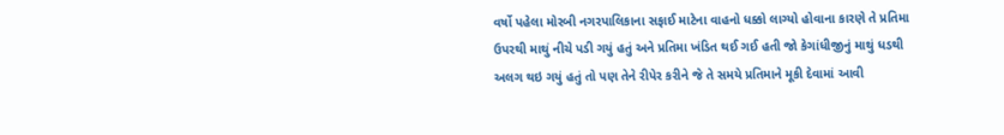વર્ષો પહેલા મોરબી નગરપાલિકાના સફાઈ માટેના વાહનો ધક્કો લાગ્યો હોવાના કારણે તે પ્રતિમા ઉપરથી માથું નીચે પડી ગયું હતું અને પ્રતિમા ખંડિત થઈ ગઈ હતી જો કેગાંધીજીનું માથું ધડથી અલગ થઇ ગયું હતું તો પણ તેને રીપેર કરીને જે તે સમયે પ્રતિમાને મૂકી દેવામાં આવી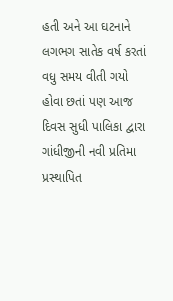હતી અને આ ઘટનાને લગભગ સાતેક વર્ષ કરતાં વધુ સમય વીતી ગયો હોવા છતાં પણ આજ દિવસ સુધી પાલિકા દ્વારા ગાંધીજીની નવી પ્રતિમા પ્રસ્થાપિત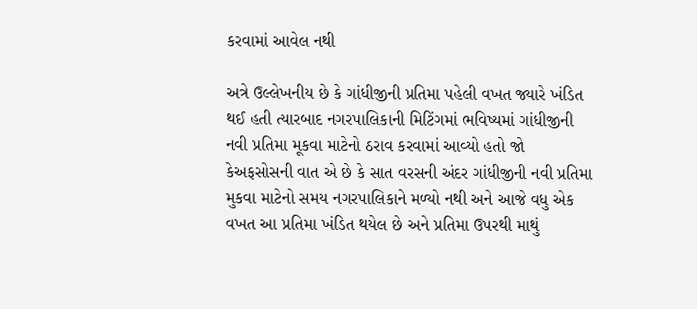કરવામાં આવેલ નથી

અત્રે ઉલ્લેખનીય છે કે ગાંધીજીની પ્રતિમા પહેલી વખત જ્યારે ખંડિત થઈ હતી ત્યારબાદ નગરપાલિકાની મિટિંગમાં ભવિષ્યમાં ગાંધીજીની નવી પ્રતિમા મૂકવા માટેનો ઠરાવ કરવામાં આવ્યો હતો જો કેઅફસોસની વાત એ છે કે સાત વરસની અંદર ગાંધીજીની નવી પ્રતિમા મુકવા માટેનો સમય નગરપાલિકાને મળ્યો નથી અને આજે વધુ એક વખત આ પ્રતિમા ખંડિત થયેલ છે અને પ્રતિમા ઉપરથી માથું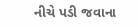નીચે પડી જવાના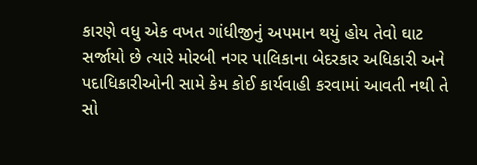કારણે વધુ એક વખત ગાંધીજીનું અપમાન થયું હોય તેવો ઘાટ સર્જાયો છે ત્યારે મોરબી નગર પાલિકાના બેદરકાર અધિકારી અને પદાધિકારીઓની સામે કેમ કોઈ કાર્યવાહી કરવામાં આવતી નથી તે સો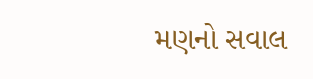મણનો સવાલ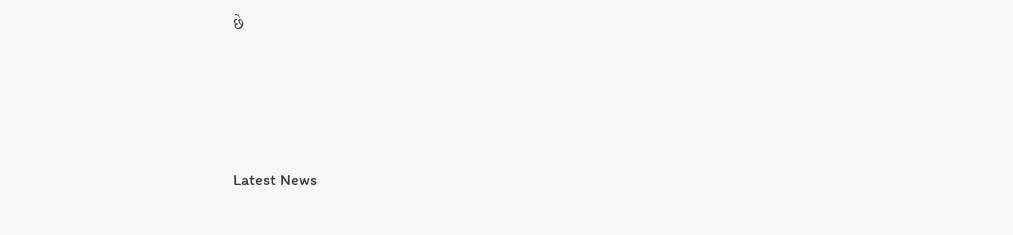છે






Latest News